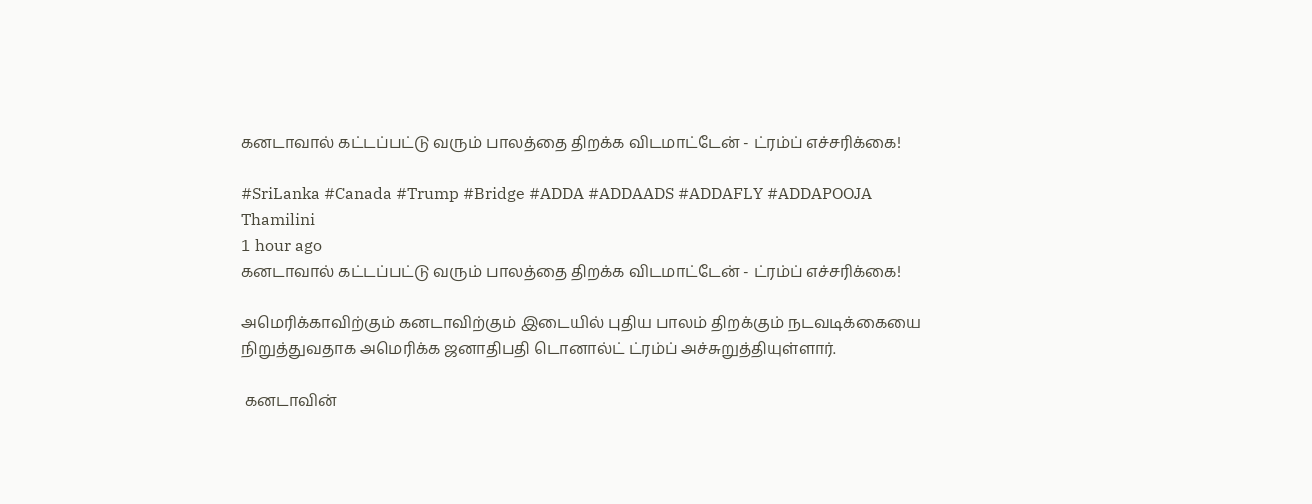கனடாவால் கட்டப்பட்டு வரும் பாலத்தை திறக்க விடமாட்டேன் - ட்ரம்ப் எச்சரிக்கை!

#SriLanka #Canada #Trump #Bridge #ADDA #ADDAADS #ADDAFLY #ADDAPOOJA
Thamilini
1 hour ago
கனடாவால் கட்டப்பட்டு வரும் பாலத்தை திறக்க விடமாட்டேன் - ட்ரம்ப் எச்சரிக்கை!

அமெரிக்காவிற்கும் கனடாவிற்கும் இடையில் புதிய பாலம் திறக்கும் நடவடிக்கையை நிறுத்துவதாக அமெரிக்க ஜனாதிபதி டொனால்ட் ட்ரம்ப் அச்சுறுத்தியுள்ளார்.

 கனடாவின்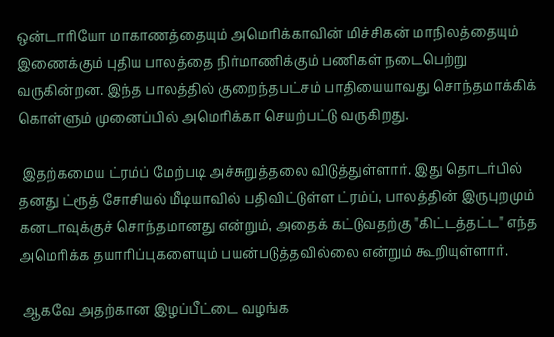ஒன்டாரியோ மாகாணத்தையும் அமெரிக்காவின் மிச்சிகன் மாநிலத்தையும் இணைக்கும் புதிய பாலத்தை நிர்மாணிக்கும் பணிகள் நடைபெற்று வருகின்றன. இந்த பாலத்தில் குறைந்தபட்சம் பாதியையாவது சொந்தமாக்கிக் கொள்ளும் முனைப்பில் அமெரிக்கா செயற்பட்டு வருகிறது.

 இதற்கமைய ட்ரம்ப் மேற்படி அச்சுறுத்தலை விடுத்துள்ளார். இது தொடர்பில் தனது ட்ரூத் சோசியல் மீடியாவில் பதிவிட்டுள்ள ட்ரம்ப், பாலத்தின் இருபுறமும் கனடாவுக்குச் சொந்தமானது என்றும், அதைக் கட்டுவதற்கு "கிட்டத்தட்ட" எந்த அமெரிக்க தயாரிப்புகளையும் பயன்படுத்தவில்லை என்றும் கூறியுள்ளார்.

 ஆகவே அதற்கான இழப்பீட்டை வழங்க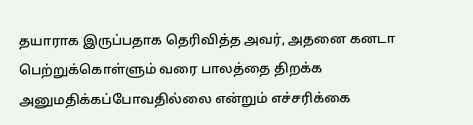தயாராக இருப்பதாக தெரிவித்த அவர், அதனை கனடா பெற்றுக்கொள்ளும் வரை பாலத்தை திறக்க அனுமதிக்கப்போவதில்லை என்றும் எச்சரிக்கை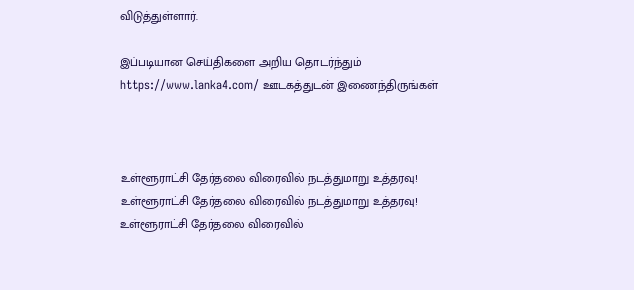விடுத்துள்ளார்.

இப்படியான செய்திகளை அறிய தொடர்ந்தும் https://www.lanka4.com/ ஊடகத்துடன் இணைந்திருங்கள்



உள்ளூராட்சி தேர்தலை விரைவில் நடத்துமாறு உத்தரவு!
உள்ளூராட்சி தேர்தலை விரைவில் நடத்துமாறு உத்தரவு!
உள்ளூராட்சி தேர்தலை விரைவில்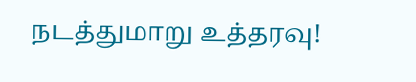நடத்துமாறு உத்தரவு!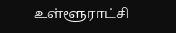உள்ளூராட்சி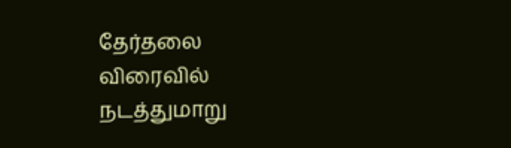தேர்தலை விரைவில் நடத்துமாறு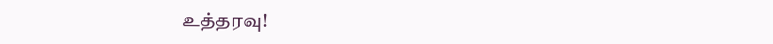உத்தரவு!